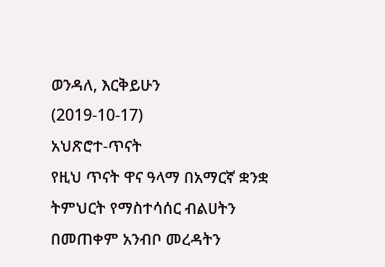ወንዳለ, እርቅይሁን
(2019-10-17)
አህጽሮተ-ጥናት
የዚህ ጥናት ዋና ዓላማ በአማርኛ ቋንቋ ትምህርት የማስተሳሰር ብልሀትን በመጠቀም አንብቦ መረዳትን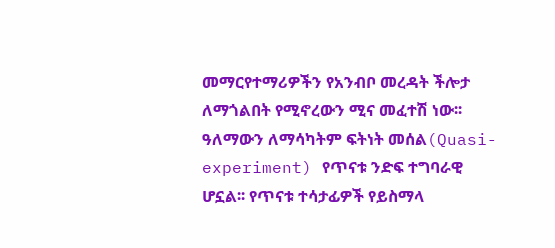መማርየተማሪዎችን የአንብቦ መረዳት ችሎታ ለማጎልበት የሚኖረውን ሚና መፈተሽ ነው፡፡ ዓለማውን ለማሳካትም ፍትነት መሰል(Quasi-experiment) የጥናቱ ንድፍ ተግባራዊ ሆኗል፡፡ የጥናቱ ተሳታፊዎች የይስማላ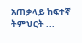አጠቃላይ ከፍተኛ ትምህርት ...